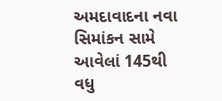અમદાવાદના નવા સિમાંકન સામે આવેલાં 145થી વધુ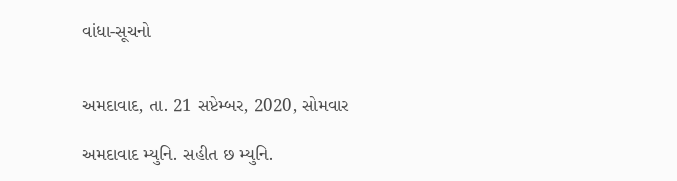વાંધા-સૂચનો


અમદાવાદ, તા. 21 સપ્ટેમ્બર, 2020, સોમવાર

અમદાવાદ મ્યુનિ. સહીત છ મ્યુનિ.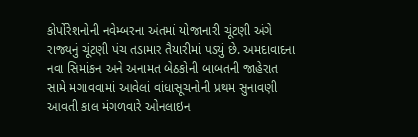કોર્પોરેશનોની નવેમ્બરના અંતમાં યોજાનારી ચૂંટણી અંગે રાજ્યનું ચૂંટણી પંચ તડામાર તૈયારીમાં પડયું છે. અમદાવાદના નવા સિમાંકન અને અનામત બેઠકોની બાબતની જાહેરાત સામે મગાવવામાં આવેલાં વાંધાસૂચનોની પ્રથમ સુનાવણી આવતી કાલ મંગળવારે ઓનલાઇન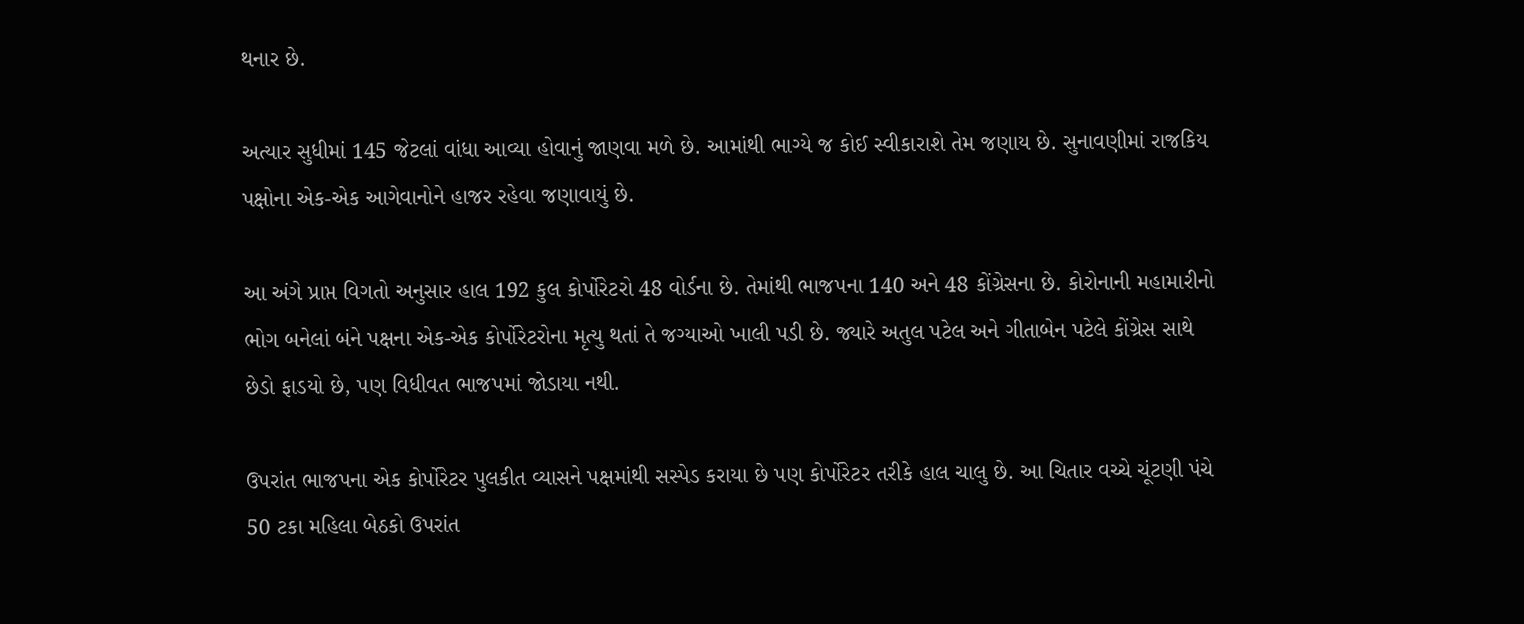થનાર છે.

અત્યાર સુધીમાં 145 જેટલાં વાંધા આવ્યા હોવાનું જાણવા મળે છે. આમાંથી ભાગ્યે જ કોઈ સ્વીકારાશે તેમ જણાય છે. સુનાવણીમાં રાજકિય પક્ષોના એક-એક આગેવાનોને હાજર રહેવા જણાવાયું છે.

આ અંગે પ્રાપ્ત વિગતો અનુસાર હાલ 192 કુલ કોર્પોરેટરો 48 વોર્ડના છે. તેમાંથી ભાજપના 140 અને 48 કોંગ્રેસના છે. કોરોનાની મહામારીનો ભોગ બનેલાં બંને પક્ષના એક-એક કોર્પોરેટરોના મૃત્યુ થતાં તે જગ્યાઓ ખાલી પડી છે. જ્યારે અતુલ પટેલ અને ગીતાબેન પટેલે કોંગ્રેસ સાથે છેડો ફાડયો છે, પણ વિધીવત ભાજપમાં જોડાયા નથી.

ઉપરાંત ભાજપના એક કોર્પોરેટર પુલકીત વ્યાસને પક્ષમાંથી સસ્પેડ કરાયા છે પણ કોર્પોરેટર તરીકે હાલ ચાલુ છે. આ ચિતાર વચ્ચે ચૂંટણી પંચે 50 ટકા મહિલા બેઠકો ઉપરાંત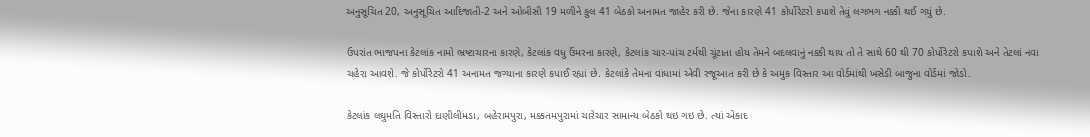અનુસૂચિત 20, અનુસૂચિત આદિજાતી-2 અને ઓબીસી 19 મળીને કુલ 41 બેઠકો અનામત જાહેર કરી છે. જેના કારણે 41 કોર્પોરેટરો કપાશે તેવું લગભગ નક્કી થઈ ગયું છે.

ઉપરાંત ભાજપના કેટલાંક નામો ભ્રષ્ટાચારના કારણે, કેટલાંક વધુ ઉંમરના કારણે, કેટલાંક ચાર-પાંચ ટર્મથી ચૂંટાતા હોય તેમને બદલવાનું નક્કી થાય તો તે સાથે 60 થી 70 કોર્પોરેટરો કપાશે અને તેટલાં નવા ચહેરા આવશે. જે કોર્પોરેટરો 41 અનામત જગ્યાના કારણે કપાઈ રહ્યાં છે. કેટલાંકે તેમના વાંધામાં એવી રજૂઆત કરી છે કે અમુક વિસ્તાર આ વોર્ડમાંથી ખસેડી બાજુના વોર્ડમાં જોડો.

કેટલાંક લઘુમતિ વિસ્તારો દાણીલીમડા, બહેરામપુરા, મક્કતમપુરામાં ચારેચાર સામાન્ય બેઠકો થઇ ગઇ છે. ત્યાં એકાદ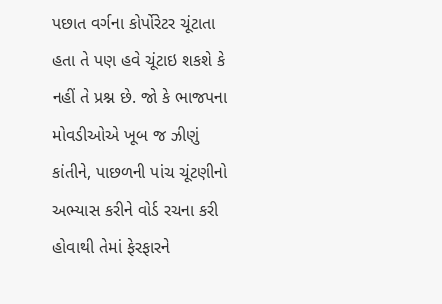પછાત વર્ગના કોર્પોરેટર ચૂંટાતા હતા તે પણ હવે ચૂંટાઇ શકશે કે નહીં તે પ્રશ્ન છે. જો કે ભાજપના મોવડીઓએ ખૂબ જ ઝીણું કાંતીને, પાછળની પાંચ ચૂંટણીનો અભ્યાસ કરીને વોર્ડ રચના કરી હોવાથી તેમાં ફેરફારને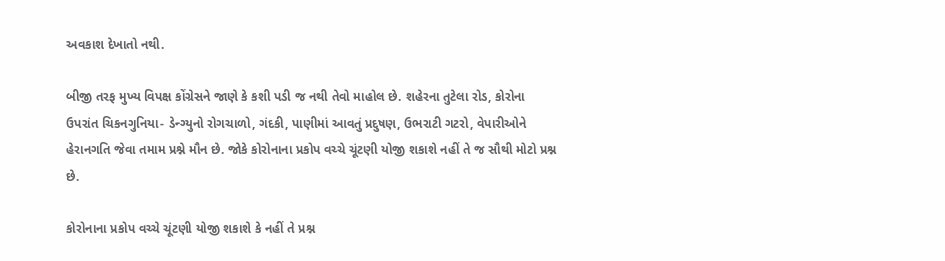અવકાશ દેખાતો નથી.

બીજી તરફ મુખ્ય વિપક્ષ કોંગ્રેસને જાણે કે કશી પડી જ નથી તેવો માહોલ છે. શહેરના તુટેલા રોડ, કોરોના ઉપરાંત ચિકનગુનિયા- ડેન્ગ્યુનો રોગચાળો, ગંદકી, પાણીમાં આવતું પ્રદુષણ, ઉભરાટી ગટરો, વેપારીઓને હેરાનગતિ જેવા તમામ પ્રશ્ને મૌન છે. જોકે કોરોનાના પ્રકોપ વચ્ચે ચૂંટણી યોજી શકાશે નહીં તે જ સૌથી મોટો પ્રશ્ન છે.

કોરોનાના પ્રકોપ વચ્ચે ચૂંટણી યોજી શકાશે કે નહીં તે પ્રશ્ન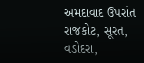અમદાવાદ ઉપરાંત રાજકોટ, સૂરત, વડોદરા,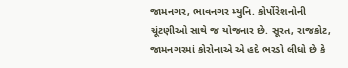જામનગર, ભાવનગર મ્યુનિ. કોર્પોરેશનોની ચૂંટણીઓ સાથે જ યોજનાર છે. સૂરત, રાજકોટ, જામનગરમાં કોરોનાએ એ હદે ભરડો લીધો છે કે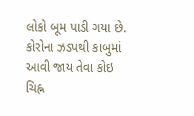લોકો બૂમ પાડી ગયા છે. કોરોના ઝડપથી કાબુમાં આવી જાય તેવા કોઇ ચિહ્ન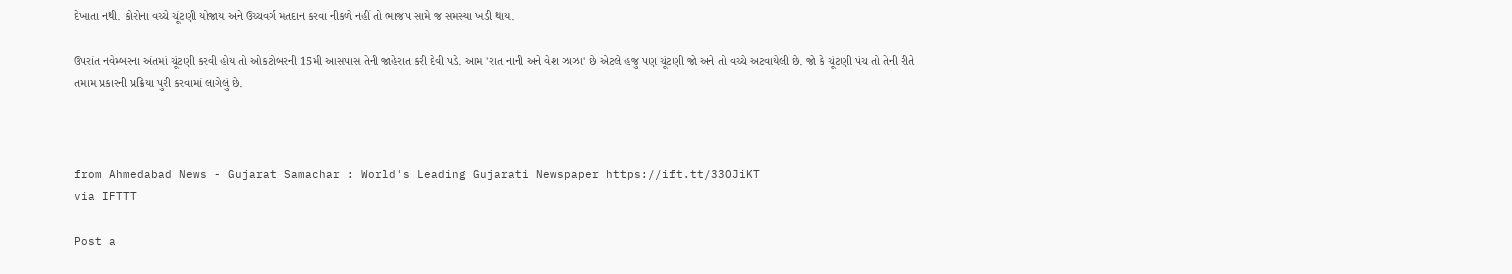દેખાતા નથી. કોરોના વચ્ચે ચૂંટણી યોજાય અને ઉચ્ચવર્ગ મતદાન કરવા નીકળે નહીં તો ભાજપ સામે જ સમસ્યા ખડી થાય.

ઉપરાંત નવેમ્બરના અંતમાં ચૂંટણી કરવી હોય તો ઓકટોબરની 15મી આસપાસ તેની જાહેરાત કરી દેવી પડે. આમ 'રાત નાની અને વેશ ઝાઝા' છે એટલે હજુ પણ ચૂંટણી જો અને તો વચ્ચે અટવાયેલી છે. જો કે ચૂંટણી પંચ તો તેની રીતે તમામ પ્રકારની પ્રક્રિયા પુરી કરવામાં લાગેલું છે.



from Ahmedabad News - Gujarat Samachar : World's Leading Gujarati Newspaper https://ift.tt/33OJiKT
via IFTTT

Post a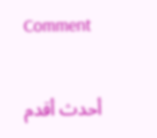Comment

أحدث أقدم